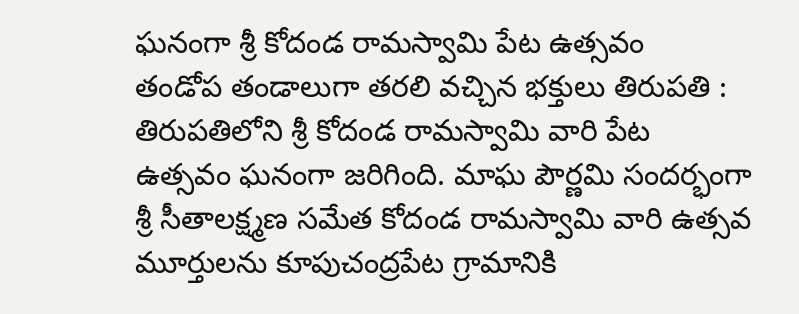ఘనంగా శ్రీ కోదండ రామస్వామి పేట ఉత్సవం
తండోప తండాలుగా తరలి వచ్చిన భక్తులు తిరుపతి : తిరుపతిలోని శ్రీ కోదండ రామస్వామి వారి పేట ఉత్సవం ఘనంగా జరిగింది. మాఘ పౌర్ణమి సందర్భంగా శ్రీ సీతాలక్ష్మణ సమేత కోదండ రామస్వామి వారి ఉత్సవ మూర్తులను కూపుచంద్రపేట గ్రామానికి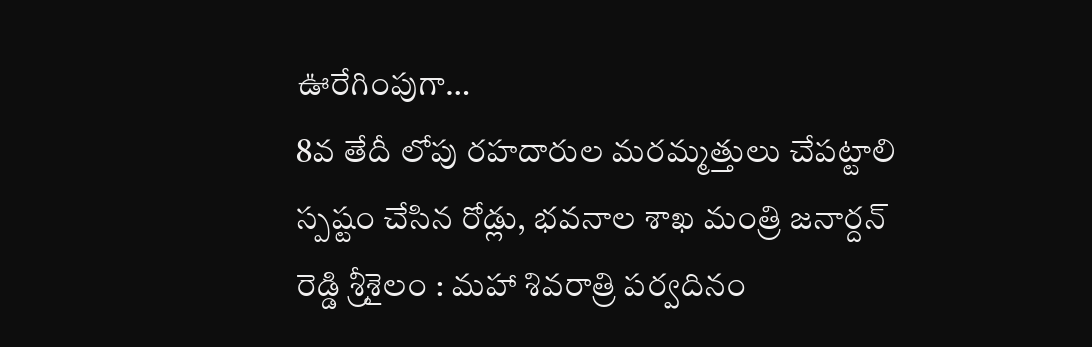ఊరేగింపుగా…
8వ తేదీ లోపు రహదారుల మరమ్మత్తులు చేపట్టాలి
స్పష్టం చేసిన రోడ్లు, భవనాల శాఖ మంత్రి జనార్దన్ రెడ్డి శ్రీశైలం : మహా శివరాత్రి పర్వదినం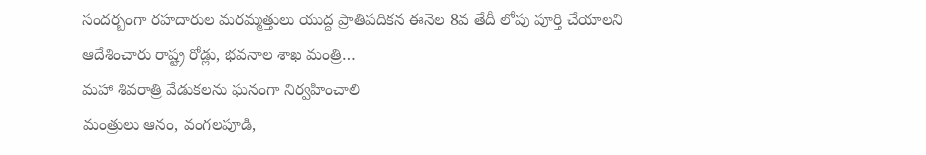సందర్బంగా రహదారుల మరమ్మత్తులు యుద్ద ప్రాతిపదికన ఈనెల 8వ తేదీ లోపు పూర్తి చేయాలని ఆదేశించారు రాష్ట్ర రోడ్లు, భవనాల శాఖ మంత్రి…
మహా శివరాత్రి వేడుకలను ఘనంగా నిర్వహించాలి
మంత్రులు ఆనం, వంగలపూడి,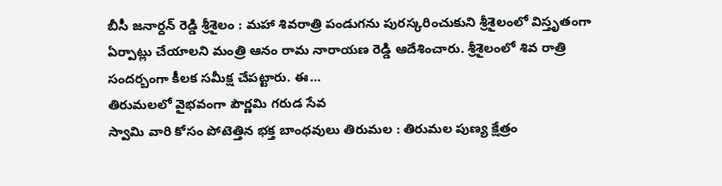బీసీ జనార్దన్ రెడ్డి శ్రీశైలం : మహా శివరాత్రి పండుగను పురస్కరించుకుని శ్రీశైలంలో విస్తృతంగా ఏర్పాట్లు చేయాలని మంత్రి ఆనం రామ నారాయణ రెడ్డి ఆదేశించారు. శ్రీశైలంలో శివ రాత్రి సందర్బంగా కీలక సమీక్ష చేపట్టారు. ఈ…
తిరుమలలో వైభవంగా పౌర్ణమి గరుడ సేవ
స్వామి వారి కోసం పోటెత్తిన భక్త బాంధవులు తిరుమల : తిరుమల పుణ్య క్షేత్రం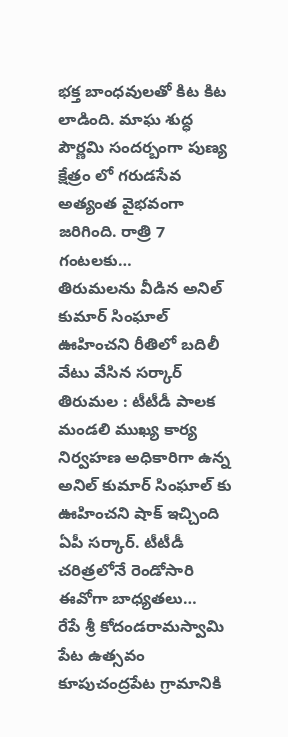భక్త బాంధవులతో కిట కిట లాడింది. మాఘ శుద్ధ పౌర్ణమి సందర్బంగా పుణ్య క్షేత్రం లో గరుడసేవ అత్యంత వైభవంగా జరిగింది. రాత్రి 7 గంటలకు…
తిరుమలను వీడిన అనిల్ కుమార్ సింఘాల్
ఊహించని రీతిలో బదిలీ వేటు వేసిన సర్కార్ తిరుమల : టీటీడీ పాలక మండలి ముఖ్య కార్య నిర్వహణ అధికారిగా ఉన్న అనిల్ కుమార్ సింఘాల్ కు ఊహించని షాక్ ఇచ్చింది ఏపీ సర్కార్. టీటీడీ చరిత్రలోనే రెండోసారి ఈవోగా బాధ్యతలు…
రేపే శ్రీ కోదండరామస్వామి పేట ఉత్సవం
కూపుచంద్రపేట గ్రామానికి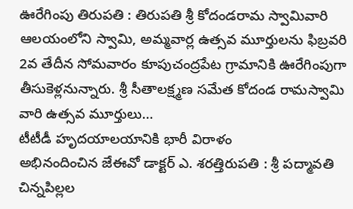ఊరేగింపు తిరుపతి : తిరుపతి శ్రీ కోదండరామ స్వామివారి ఆలయంలోని స్వామి, అమ్మవార్ల ఉత్సవ మూర్తులను ఫిబ్రవరి 2వ తేదీన సోమవారం కూపుచంద్రపేట గ్రామానికి ఊరేగింపుగా తీసుకెళ్లనున్నారు. శ్రీ సీతాలక్ష్మణ సమేత కోదండ రామస్వామి వారి ఉత్సవ మూర్తులు…
టీటీడీ హృదయాలయానికి భారీ విరాళం
అభినందించిన జేఈవో డాక్టర్ ఎ. శరత్తిరుపతి : శ్రీ పద్మావతి చిన్నపిల్లల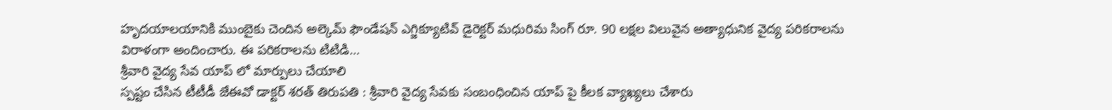హృదయాలయానికి ముంబైకు చెందిన అల్కెమ్ ఫౌండేషన్ ఎగ్జిక్యూటివ్ డైరెక్టర్ మధురిమ సింగ్ రూ. 90 లక్షల విలువైన అత్యాధునిక వైద్య పరికరాలను విరాళంగా అందించారు. ఈ పరికరాలను టిటిడి…
శ్రీవారి వైద్య సేవ యాప్ లో మార్పులు చేయాలి
స్పష్టం చేసిన టీటీడీ జేఈవో డాక్టర్ శరత్ తిరుపతి : శ్రీవారి వైద్య సేవకు సంబంధించిన యాప్ పై కీలక వ్యాఖ్యలు చేశారు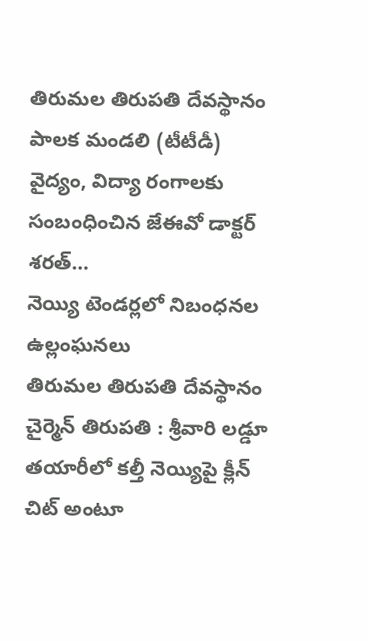తిరుమల తిరుపతి దేవస్థానం పాలక మండలి (టీటీడీ) వైద్యం, విద్యా రంగాలకు సంబంధించిన జేఈవో డాక్టర్ శరత్…
నెయ్యి టెండర్లలో నిబంధనల ఉల్లంఘనలు
తిరుమల తిరుపతి దేవస్థానం చైర్మెన్ తిరుపతి : శ్రీవారి లడ్డూ తయారీలో కల్తీ నెయ్యిపై క్లీన్ చిట్ అంటూ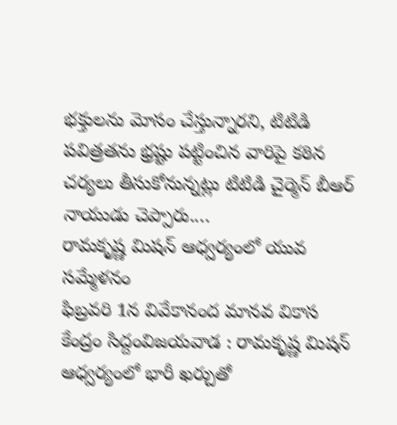భక్తులను మోసం చేస్తున్నారని, టిటిడి పవిత్రతను భ్రష్టు పట్టించిన వారిపై కఠిన చర్యలు తీసుకోనున్నట్లు టిటిడి చైర్మెన్ బీఆర్ నాయుడు చెప్పారు.…
రామకృష్ణ మిషన్ ఆధ్వర్యంలో యువ సమ్మేళనం
ఫిబ్రవరి 1న వివేకానంద మానవ వికాస కేంద్రం సిద్దంవిజయవాడ : రామకృష్ణ మిషన్ ఆధ్వర్యంలో భారీ ఖర్చుతో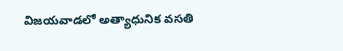విజయవాడలో అత్యాధునిక వసతి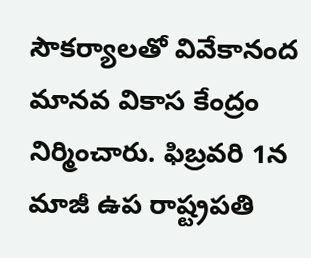సౌకర్యాలతో వివేకానంద మానవ వికాస కేంద్రం నిర్మించారు. ఫిబ్రవరి 1న మాజీ ఉప రాష్ట్రపతి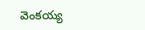వెంకయ్య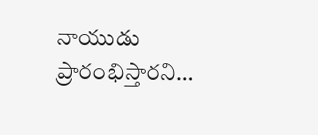నాయుడు ప్రారంభిస్తారని…